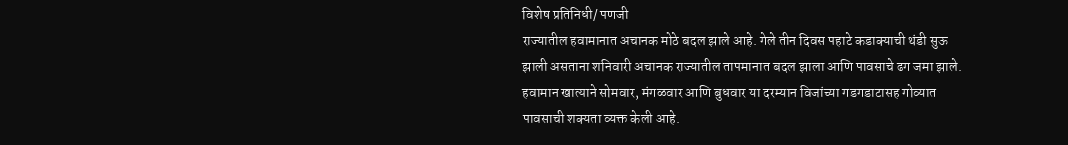विशेष प्रतिनिधी/ पणजी
राज्यातील हवामानात अचानक मोठे बदल झाले आहे. गेले तीन दिवस पहाटे कडाक्याची थंडी सुऊ झाली असताना शनिवारी अचानक राज्यातील तापमानात बदल झाला आणि पावसाचे ढग जमा झाले. हवामान खात्याने सोमवार, मंगळवार आणि बुधवार या दरम्यान विजांच्या गडगडाटासह गोव्यात पावसाची शक्यता व्यक्त केली आहे.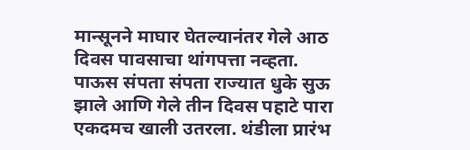मान्सूनने माघार घेतल्यानंतर गेले आठ दिवस पावसाचा थांगपत्ता नव्हता. पाऊस संपता संपता राज्यात धुके सुऊ झाले आणि गेले तीन दिवस पहाटे पारा एकदमच खाली उतरला. थंडीला प्रारंभ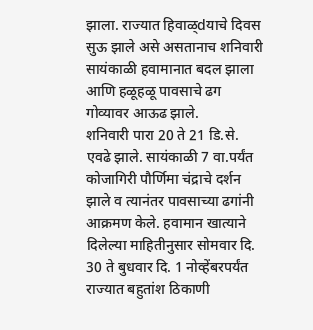झाला. राज्यात हिवाळ्dयाचे दिवस सुऊ झाले असे असतानाच शनिवारी सायंकाळी हवामानात बदल झाला आणि हळूहळू पावसाचे ढग गोव्यावर आऊढ झाले.
शनिवारी पारा 20 ते 21 डि.से. एवढे झाले. सायंकाळी 7 वा.पर्यंत कोजागिरी पौर्णिमा चंद्राचे दर्शन झाले व त्यानंतर पावसाच्या ढगांनी आक्रमण केले. हवामान खात्याने दिलेल्या माहितीनुसार सोमवार दि. 30 ते बुधवार दि. 1 नोव्हेंबरपर्यंत राज्यात बहुतांश ठिकाणी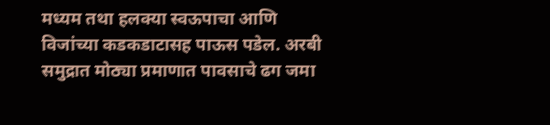मध्यम तथा हलक्या स्वऊपाचा आणि विजांच्या कडकडाटासह पाऊस पडेल. अरबी समुद्रात मोठ्या प्रमाणात पावसाचे ढग जमा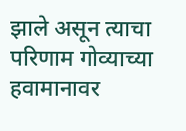झाले असून त्याचा परिणाम गोव्याच्या हवामानावर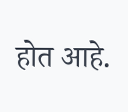होत आहे.